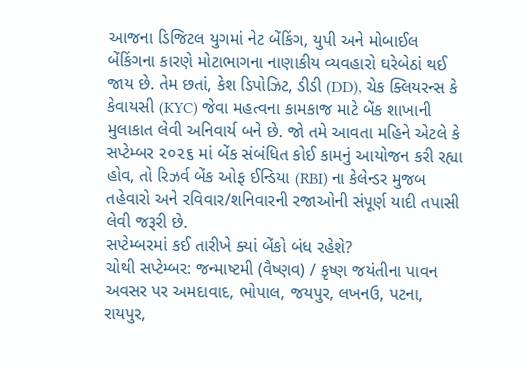આજના ડિજિટલ યુગમાં નેટ બેંકિંગ, યુપી અને મોબાઈલ બેંકિંગના કારણે મોટાભાગના નાણાકીય વ્યવહારો ઘરેબેઠાં થઈ જાય છે. તેમ છતાં, કેશ ડિપોઝિટ, ડીડી (DD), ચેક ક્લિયરન્સ કે કેવાયસી (KYC) જેવા મહત્વના કામકાજ માટે બેંક શાખાની મુલાકાત લેવી અનિવાર્ય બને છે. જો તમે આવતા મહિને એટલે કે સપ્ટેમ્બર ૨૦૨૬ માં બેંક સંબંધિત કોઈ કામનું આયોજન કરી રહ્યા હોવ, તો રિઝર્વ બેંક ઓફ ઈન્ડિયા (RBI) ના કેલેન્ડર મુજબ તહેવારો અને રવિવાર/શનિવારની રજાઓની સંપૂર્ણ યાદી તપાસી લેવી જરૂરી છે.
સપ્ટેમ્બરમાં કઈ તારીખે ક્યાં બેંકો બંધ રહેશે?
ચોથી સપ્ટેમ્બર: જન્માષ્ટમી (વૈષ્ણવ) / કૃષ્ણ જયંતીના પાવન અવસર પર અમદાવાદ, ભોપાલ, જયપુર, લખનઉ, પટના, રાયપુર,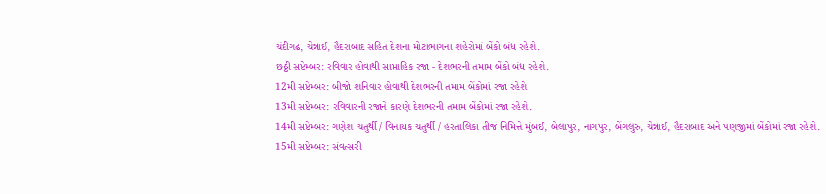ચંદીગઢ, ચેન્નાઈ, હૈદરાબાદ સહિત દેશના મોટાભાગના શહેરોમાં બેંકો બંધ રહેશે.
છઠ્ઠી સપ્ટેમ્બર: રવિવાર હોવાથી સાપ્તાહિક રજા - દેશભરની તમામ બેંકો બંધ રહેશે.
12મી સપ્ટેમ્બર: બીજો શનિવાર હોવાથી દેશભરની તમામ બેંકોમાં રજા રહેશે
13મી સપ્ટેમ્બર: રવિવારની રજાને કારણે દેશભરની તમામ બેંકોમાં રજા રહેશે.
14મી સપ્ટેમ્બર: ગણેશ ચતુર્થી / વિનાયક ચતુર્થી / હરતાલિકા તીજ નિમિત્તે મુંબઈ, બેલાપુર, નાગપુર, બેંગલુરુ, ચેન્નાઈ, હૈદરાબાદ અને પણજીમાં બેંકોમાં રજા રહેશે.
15મી સપ્ટેમ્બર: સંવત્સરી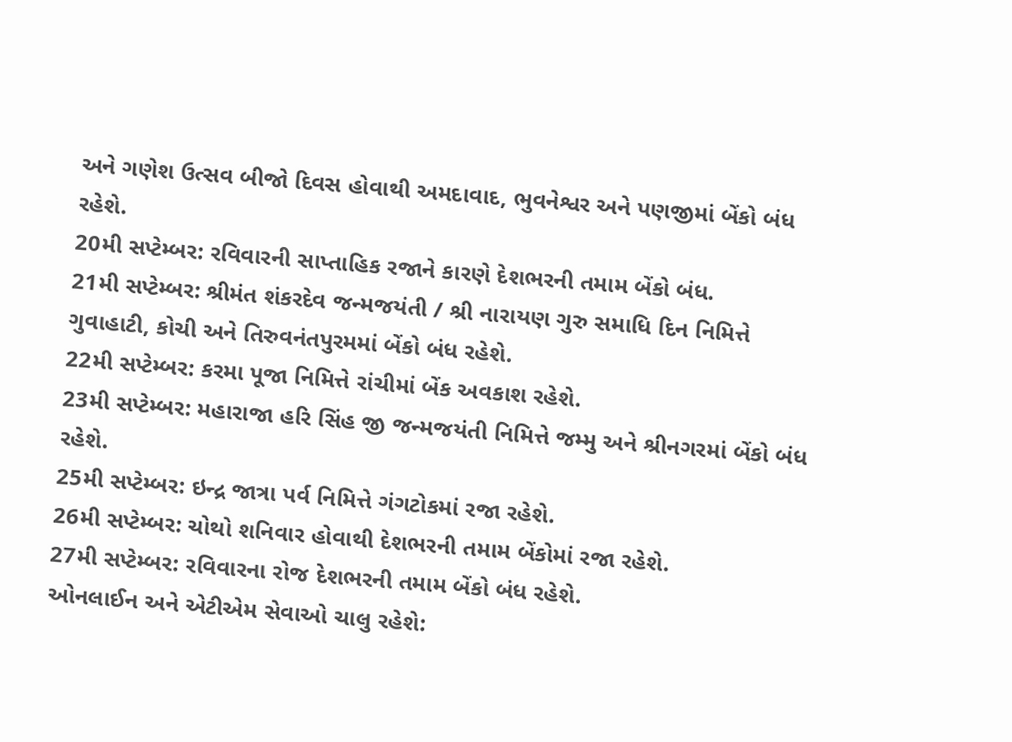અને ગણેશ ઉત્સવ બીજો દિવસ હોવાથી અમદાવાદ, ભુવનેશ્વર અને પણજીમાં બેંકો બંધ રહેશે.
20મી સપ્ટેમ્બર: રવિવારની સાપ્તાહિક રજાને કારણે દેશભરની તમામ બેંકો બંધ.
21મી સપ્ટેમ્બર: શ્રીમંત શંકરદેવ જન્મજયંતી / શ્રી નારાયણ ગુરુ સમાધિ દિન નિમિત્તે ગુવાહાટી, કોચી અને તિરુવનંતપુરમમાં બેંકો બંધ રહેશે.
22મી સપ્ટેમ્બર: કરમા પૂજા નિમિત્તે રાંચીમાં બેંક અવકાશ રહેશે.
23મી સપ્ટેમ્બર: મહારાજા હરિ સિંહ જી જન્મજયંતી નિમિત્તે જમ્મુ અને શ્રીનગરમાં બેંકો બંધ રહેશે.
25મી સપ્ટેમ્બર: ઇન્દ્ર જાત્રા પર્વ નિમિત્તે ગંગટોકમાં રજા રહેશે.
26મી સપ્ટેમ્બર: ચોથો શનિવાર હોવાથી દેશભરની તમામ બેંકોમાં રજા રહેશે.
27મી સપ્ટેમ્બર: રવિવારના રોજ દેશભરની તમામ બેંકો બંધ રહેશે.
ઓનલાઈન અને એટીએમ સેવાઓ ચાલુ રહેશે: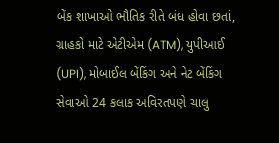બેંક શાખાઓ ભૌતિક રીતે બંધ હોવા છતાં, ગ્રાહકો માટે એટીએમ (ATM), યુપીઆઈ (UPI), મોબાઈલ બેંકિંગ અને નેટ બેંકિંગ સેવાઓ 24 કલાક અવિરતપણે ચાલુ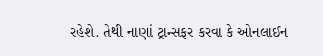રહેશે. તેથી નાણાં ટ્રાન્સફર કરવા કે ઓનલાઈન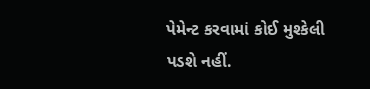પેમેન્ટ કરવામાં કોઈ મુશ્કેલી પડશે નહીં.